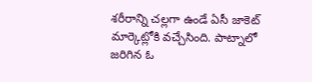శరీరాన్ని చల్లగా ఉండే ఏసీ జాకెట్ మార్కెట్లోకి వచ్చేసింది. పాట్నాలో జరిగిన ఓ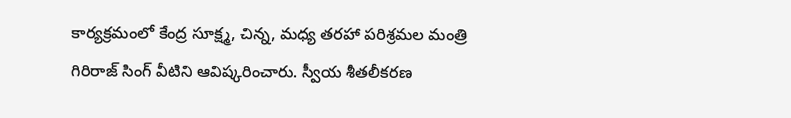కార్యక్రమంలో కేంద్ర సూక్ష్మ, చిన్న, మధ్య తరహా పరిశ్రమల మంత్రి గిరిరాజ్ సింగ్ వీటిని ఆవిష్కరించారు. స్వీయ శీతలీకరణ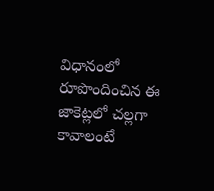విధానంలో రూపొందించిన ఈ జాకెట్లలో చల్లగా కావాలంటే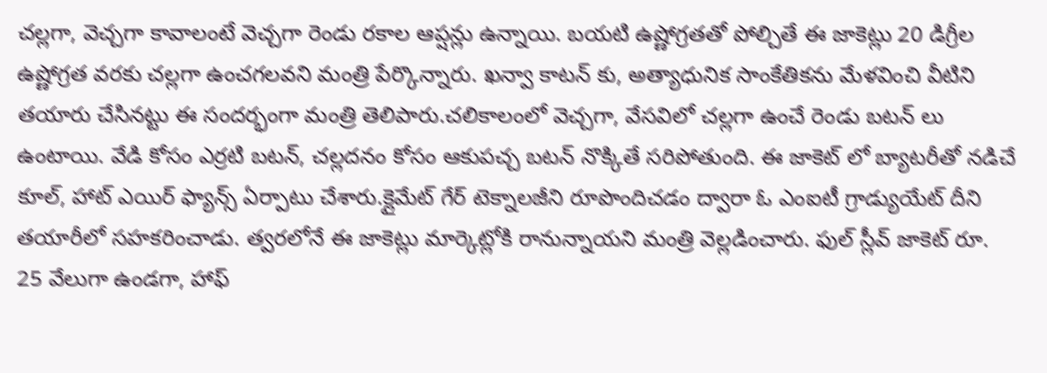చల్లగా, వెచ్చగా కావాలంటే వెచ్చగా రెండు రకాల ఆప్షన్లు ఉన్నాయి. బయటి ఉష్ణోగ్రతతో పోల్చితే ఈ జాకెట్లు 20 డిగ్రీల ఉష్ణోగ్రత వరకు చల్లగా ఉంచగలవని మంత్రి పేర్కొన్నారు. ఖన్వా కాటన్ కు, అత్యాధునిక సాంకేతికను మేళవించి వీటిని తయారు చేసినట్టు ఈ సందర్భంగా మంత్రి తెలిపారు.చలికాలంలో వెచ్చగా, వేసవిలో చల్లగా ఉంచే రెండు బటన్ లు ఉంటాయి. వేడి కోసం ఎర్రటి బటన్, చల్లదనం కోసం ఆకుపచ్చ బటన్ నొక్కితే సరిపోతుంది. ఈ జాకెట్ లో బ్యాటరీతో నడిచే కూల్, హాట్ ఎయిర్ ఫ్యాన్స్ ఏర్పాటు చేశారు.క్లైమేట్ గేర్ టెక్నాలజీని రూపొందిచడం ద్వారా ఓ ఎంఐటీ గ్రాడ్యుయేట్ దీని తయారీలో సహకరించాడు. త్వరలోనే ఈ జాకెట్లు మార్కెట్లోకి రానున్నాయని మంత్రి వెల్లడించారు. ఫుల్ స్లీవ్ జాకెట్ రూ. 25 వేలుగా ఉండగా, హాఫ్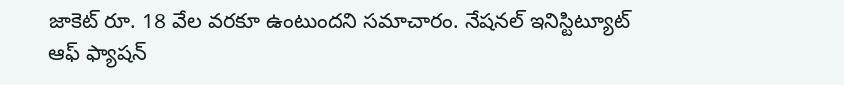జాకెట్ రూ. 18 వేల వరకూ ఉంటుందని సమాచారం. నేషనల్ ఇనిస్టిట్యూట్ ఆఫ్ ఫ్యాషన్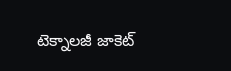టెక్నాలజీ జాకెట్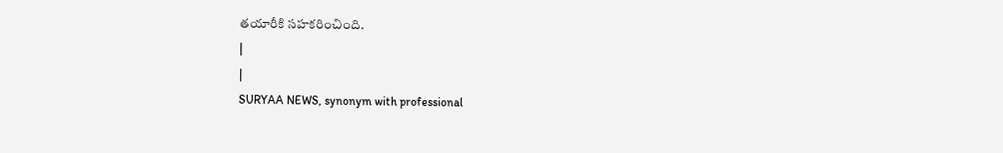తయారీకి సహకరించింది.
|
|
SURYAA NEWS, synonym with professional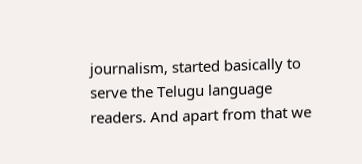journalism, started basically to serve the Telugu language readers. And apart from that we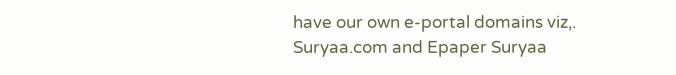have our own e-portal domains viz,. Suryaa.com and Epaper Suryaa